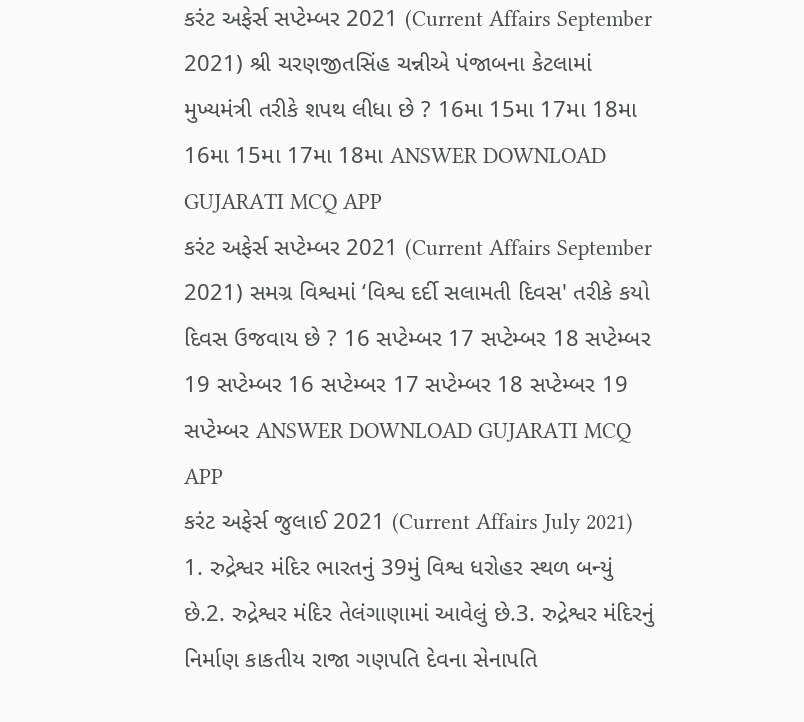કરંટ અફેર્સ સપ્ટેમ્બર 2021 (Current Affairs September 2021) શ્રી ચરણજીતસિંહ ચન્નીએ પંજાબના કેટલામાં મુખ્યમંત્રી તરીકે શપથ લીધા છે ? 16મા 15મા 17મા 18મા 16મા 15મા 17મા 18મા ANSWER DOWNLOAD GUJARATI MCQ APP
કરંટ અફેર્સ સપ્ટેમ્બર 2021 (Current Affairs September 2021) સમગ્ર વિશ્વમાં ‘વિશ્વ દર્દી સલામતી દિવસ' તરીકે કયો દિવસ ઉજવાય છે ? 16 સપ્ટેમ્બર 17 સપ્ટેમ્બર 18 સપ્ટેમ્બર 19 સપ્ટેમ્બર 16 સપ્ટેમ્બર 17 સપ્ટેમ્બર 18 સપ્ટેમ્બર 19 સપ્ટેમ્બર ANSWER DOWNLOAD GUJARATI MCQ APP
કરંટ અફેર્સ જુલાઈ 2021 (Current Affairs July 2021) 1. રુદ્રેશ્વર મંદિર ભારતનું 39મું વિશ્વ ધરોહર સ્થળ બન્યું છે.2. રુદ્રેશ્વર મંદિર તેલંગાણામાં આવેલું છે.3. રુદ્રેશ્વર મંદિરનું નિર્માણ કાકતીય રાજા ગણપતિ દેવના સેનાપતિ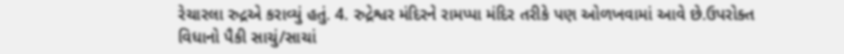રેચારલા રુદ્રએ કરાવ્યું હતું. 4. રુદ્રેશ્વર મંદિરને રામપ્પા મંદિર તરીકે પણ ઓળખવામાં આવે છે.ઉપરોક્ત વિધાનો પૈકી સાચું/સાચાં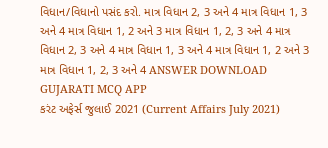વિધાન/વિધાનો પસંદ કરો. માત્ર વિધાન 2, 3 અને 4 માત્ર વિધાન 1, 3 અને 4 માત્ર વિધાન 1, 2 અને 3 માત્ર વિધાન 1, 2, 3 અને 4 માત્ર વિધાન 2, 3 અને 4 માત્ર વિધાન 1, 3 અને 4 માત્ર વિધાન 1, 2 અને 3 માત્ર વિધાન 1, 2, 3 અને 4 ANSWER DOWNLOAD GUJARATI MCQ APP
કરંટ અફેર્સ જુલાઈ 2021 (Current Affairs July 2021)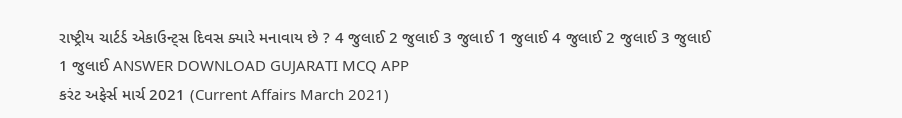રાષ્ટ્રીય ચાર્ટર્ડ એકાઉન્ટ્સ દિવસ ક્યારે મનાવાય છે ? 4 જુલાઈ 2 જુલાઈ 3 જુલાઈ 1 જુલાઈ 4 જુલાઈ 2 જુલાઈ 3 જુલાઈ 1 જુલાઈ ANSWER DOWNLOAD GUJARATI MCQ APP
કરંટ અફેર્સ માર્ચ 2021 (Current Affairs March 2021)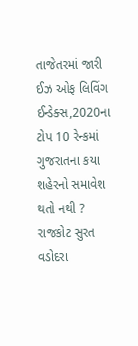તાજેતરમાં જારી ઈઝ ઓફ લિવિંગ ઈન્ડેક્સ,2020ના ટોપ 10 રેન્કમાં ગુજરાતના કયા શહેરનો સમાવેશ થતો નથી ? રાજકોટ સુરત વડોદરા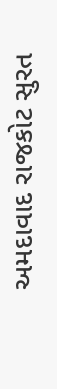અમદાવાદ રાજકોટ સુરત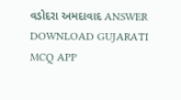વડોદરા અમદાવાદ ANSWER DOWNLOAD GUJARATI MCQ APP